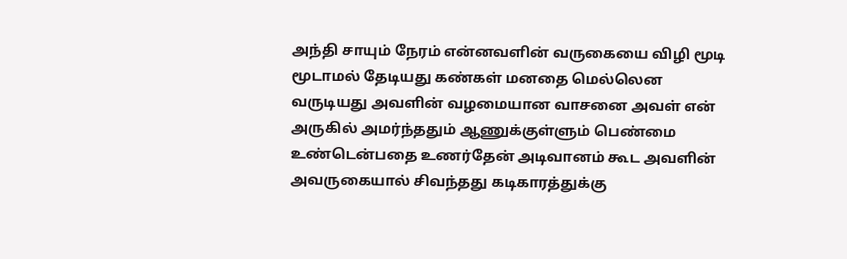அந்தி சாயும் நேரம் என்னவளின் வருகையை விழி மூடி மூடாமல் தேடியது கண்கள் மனதை மெல்லென வருடியது அவளின் வழமையான வாசனை அவள் என் அருகில் அமர்ந்ததும் ஆணுக்குள்ளும் பெண்மை உண்டென்பதை உணர்தேன் அடிவானம் கூட அவளின் அவருகையால் சிவந்தது கடிகாரத்துக்கு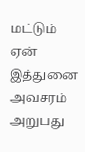மட்டும் ஏன் இத்துனை அவசரம் அறுபது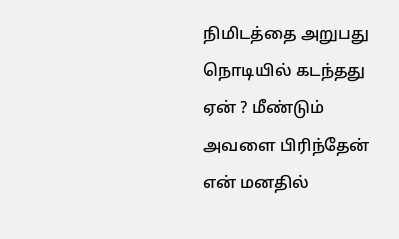நிமிடத்தை அறுபது நொடியில் கடந்தது ஏன் ? மீண்டும் அவளை பிரிந்தேன் என் மனதில்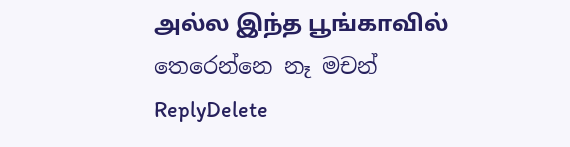அல்ல இந்த பூங்காவில்
තෙරෙන්නෙ නෑ මචන්
ReplyDelete